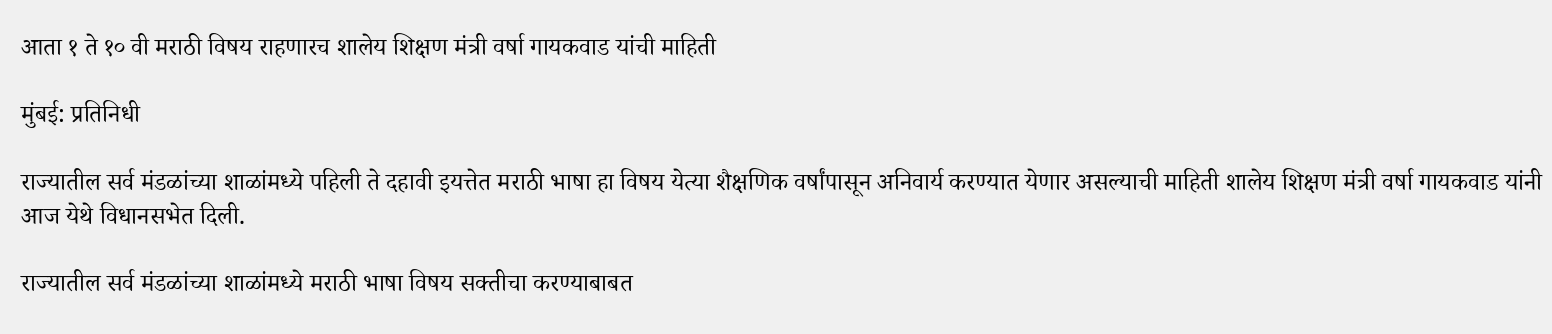आता १ ते १० वी मराठी विषय राहणारच शालेय शिक्षण मंत्री वर्षा गायकवाड यांची माहिती

मुंबई: प्रतिनिधी

राज्यातील सर्व मंडळांच्या शाळांमध्ये पहिली ते दहावी इयत्तेत मराठी भाषा हा विषय येत्या शैक्षणिक वर्षांपासून अनिवार्य करण्यात येणार असल्याची माहिती शालेय शिक्षण मंत्री वर्षा गायकवाड यांनी आज येथे विधानसभेत दिली.

राज्यातील सर्व मंडळांच्या शाळांमध्ये मराठी भाषा विषय सक्तीचा करण्याबाबत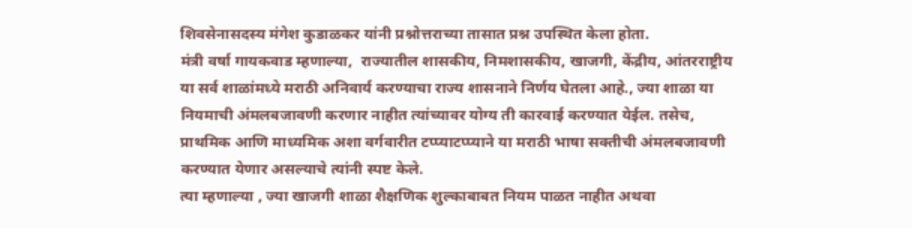शिवसेनासदस्य मंगेश कुडाळकर यांनी प्रश्नोत्तराच्या तासात प्रश्न उपस्थित केला होता.
मंत्री वर्षा गायकवाड म्हणाल्या,  राज्यातील शासकीय, निमशासकीय, खाजगी, केंद्रीय, आंतरराष्ट्रीय या सर्व शाळांमध्ये मराठी अनिवार्य करण्याचा राज्य शासनाने निर्णय घेतला आहे., ज्या शाळा या नियमाची अंमलबजावणी करणार नाहीत त्यांच्यावर योग्य ती कारवाई करण्यात येईल. तसेच, प्राथमिक आणि माध्यमिक अशा वर्गवारीत टप्प्याटप्प्याने या मराठी भाषा सक्तीची अंमलबजावणी करण्यात येणार असल्याचे त्यांनी स्पष्ट केले.
त्या म्हणाल्या , ज्या खाजगी शाळा शैक्षणिक शुल्काबाबत नियम पाळत नाहीत अथवा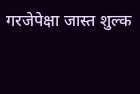गरजेपेक्षा जास्त शुल्क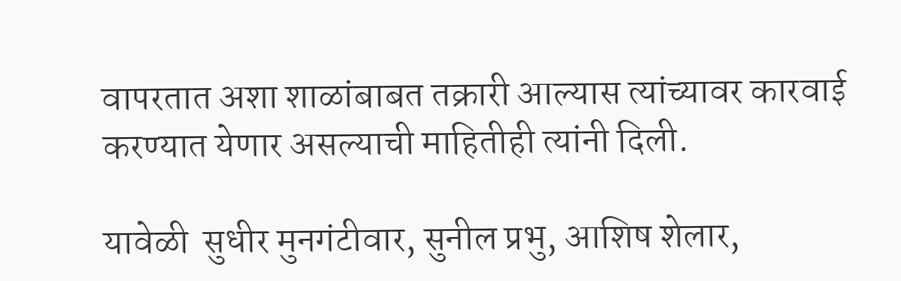वापरतात अशा शाळांबाबत तक्रारी आल्यास त्यांच्यावर कारवाई करण्यात येणार असल्याची माहितीही त्यांनी दिली.

यावेळी  सुधीर मुनगंटीवार, सुनील प्रभु, आशिष शेलार,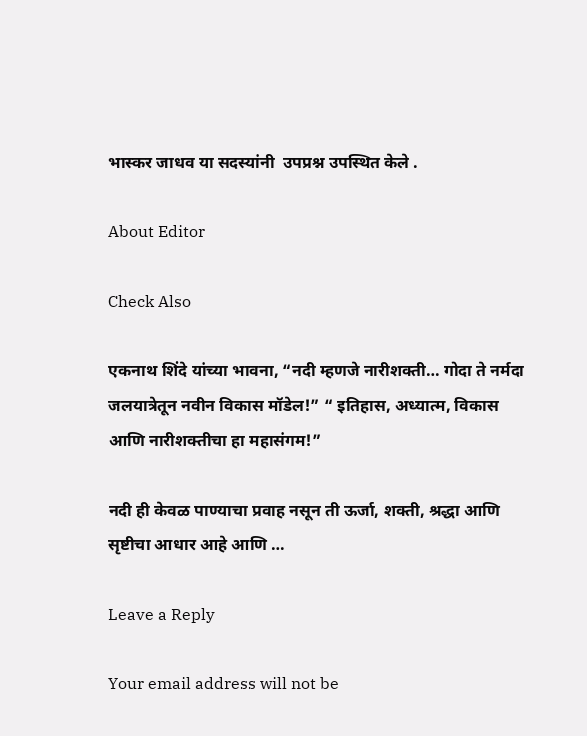भास्कर जाधव या सदस्यांनी  उपप्रश्न उपस्थित केले .

About Editor

Check Also

एकनाथ शिंदे यांच्या भावना, “नदी म्हणजे नारीशक्ती… गोदा ते नर्मदा जलयात्रेतून नवीन विकास मॉडेल!” “ इतिहास, अध्यात्म, विकास आणि नारीशक्तीचा हा महासंगम!”

नदी ही केवळ पाण्याचा प्रवाह नसून ती ऊर्जा, शक्ती, श्रद्धा आणि सृष्टीचा आधार आहे आणि …

Leave a Reply

Your email address will not be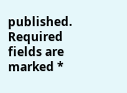published. Required fields are marked *